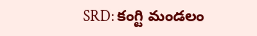SRD: కంగ్టి మండలం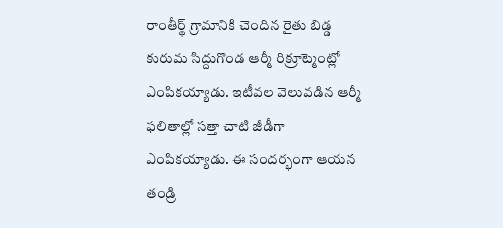రాంతీర్థ్ గ్రామానికి చెందిన రైతు బిడ్డ కురుమ సిద్దుగొండ ఆర్మీ రిక్రూట్మెంట్లో ఎంపికయ్యాడు. ఇటీవల వెలువడిన ఆర్మీ ఫలితాల్లో సత్తా చాటి జీడీగా ఎంపికయ్యాడు. ఈ సందర్భంగా ఆయన తండ్రి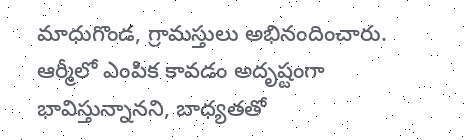మాధుగొండ, గ్రామస్తులు అభినందించారు. ఆర్మీలో ఎంపిక కావడం అదృష్టంగా భావిస్తున్నానని, బాధ్యతతో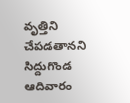వృత్తిని చేపడతానని సిద్దుగొండ ఆదివారం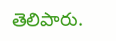తెలిపారు.